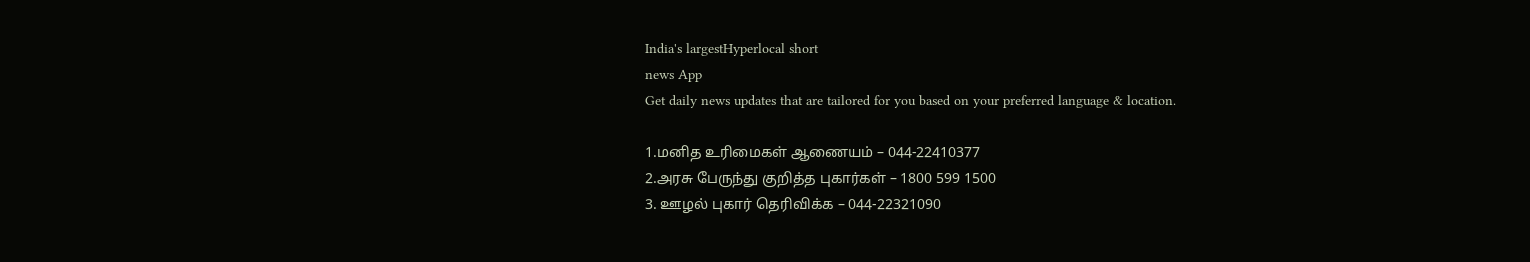India's largestHyperlocal short
news App
Get daily news updates that are tailored for you based on your preferred language & location.

1.மனித உரிமைகள் ஆணையம் – 044-22410377
2.அரசு பேருந்து குறித்த புகார்கள் – 1800 599 1500
3. ஊழல் புகார் தெரிவிக்க – 044-22321090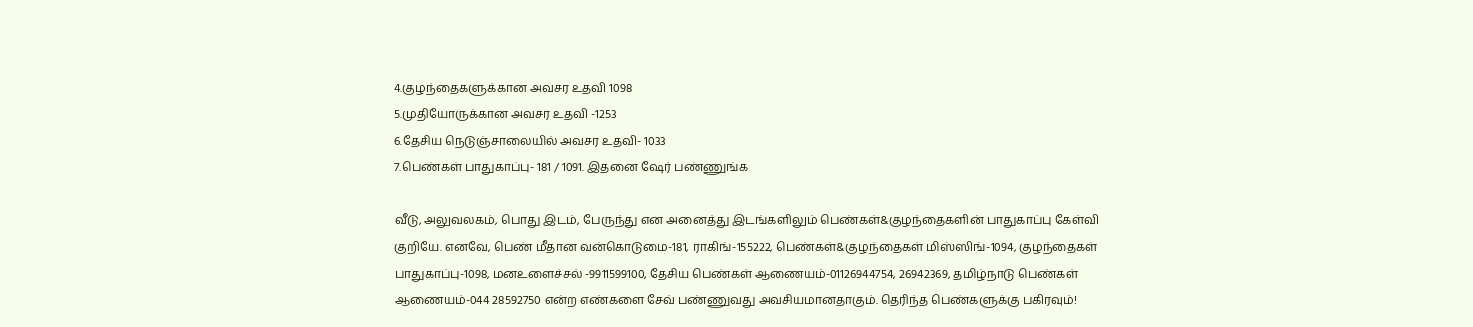4.குழந்தைகளுக்கான அவசர உதவி 1098
5.முதியோருக்கான அவசர உதவி -1253
6.தேசிய நெடுஞ்சாலையில் அவசர உதவி- 1033
7.பெண்கள் பாதுகாப்பு- 181 / 1091. இதனை ஷேர் பண்ணுங்க

வீடு, அலுவலகம், பொது இடம், பேருந்து என அனைத்து இடங்களிலும் பெண்கள்&குழந்தைகளின் பாதுகாப்பு கேள்வி குறியே. எனவே, பெண் மீதான வன்கொடுமை-181, ராகிங்-155222, பெண்கள்&குழந்தைகள் மிஸ்ஸிங்-1094, குழந்தைகள் பாதுகாப்பு-1098, மனஉளைச்சல் -9911599100, தேசிய பெண்கள் ஆணையம்-01126944754, 26942369, தமிழ்நாடு பெண்கள் ஆணையம்-044 28592750 என்ற எண்களை சேவ் பண்ணுவது அவசியமானதாகும். தெரிந்த பெண்களுக்கு பகிரவும்!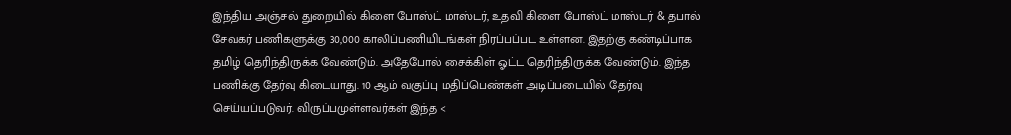இந்திய அஞ்சல் துறையில் கிளை போஸ்ட் மாஸ்டர், உதவி கிளை போஸ்ட் மாஸ்டர் & தபால் சேவகர் பணிகளுக்கு 30,000 காலிப்பணியிடங்கள் நிரப்பப்பட உள்ளன. இதற்கு கண்டிப்பாக தமிழ் தெரிந்திருக்க வேண்டும். அதேபோல் சைக்கிள் ஓட்ட தெரிந்திருக்க வேண்டும். இந்த பணிக்கு தேர்வு கிடையாது. 10 ஆம் வகுப்பு மதிப்பெண்கள் அடிப்படையில் தேர்வு செய்யப்படுவர். விருப்பமுள்ளவர்கள் இந்த <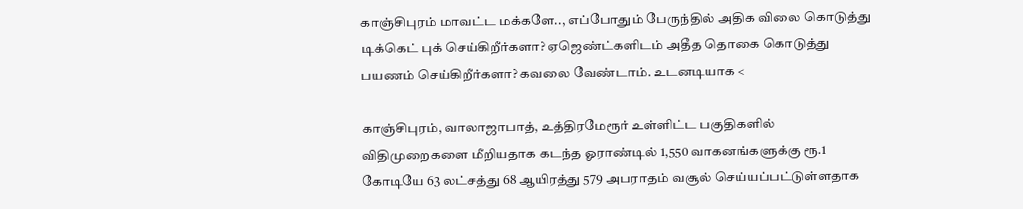காஞ்சிபுரம் மாவட்ட மக்களே.., எப்போதும் பேருந்தில் அதிக விலை கொடுத்து டிக்கெட் புக் செய்கிறீர்களா? ஏஜெண்ட்களிடம் அதீத தொகை கொடுத்து பயணம் செய்கிறீர்களா? கவலை வேண்டாம். உடனடியாக <

காஞ்சிபுரம், வாலாஜாபாத், உத்திரமேரூர் உள்ளிட்ட பகுதிகளில் விதிமுறைகளை மீறியதாக கடந்த ஓராண்டில் 1,550 வாகனங்களுக்கு ரூ.1 கோடியே 63 லட்சத்து 68 ஆயிரத்து 579 அபராதம் வசூல் செய்யப்பட்டுள்ளதாக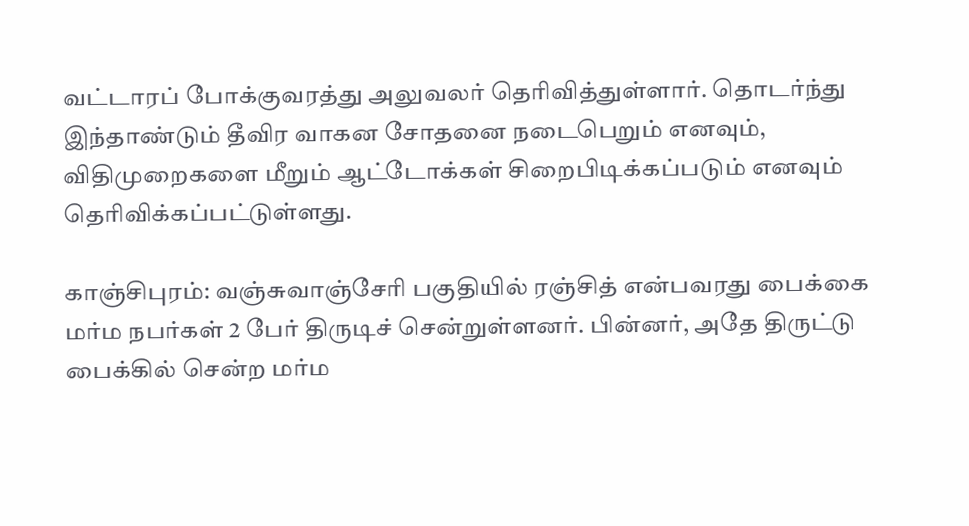வட்டாரப் போக்குவரத்து அலுவலர் தெரிவித்துள்ளார். தொடர்ந்து இந்தாண்டும் தீவிர வாகன சோதனை நடைபெறும் எனவும், விதிமுறைகளை மீறும் ஆட்டோக்கள் சிறைபிடிக்கப்படும் எனவும் தெரிவிக்கப்பட்டுள்ளது.

காஞ்சிபுரம்: வஞ்சுவாஞ்சேரி பகுதியில் ரஞ்சித் என்பவரது பைக்கை மர்ம நபர்கள் 2 பேர் திருடிச் சென்றுள்ளனர். பின்னர், அதே திருட்டு பைக்கில் சென்ற மர்ம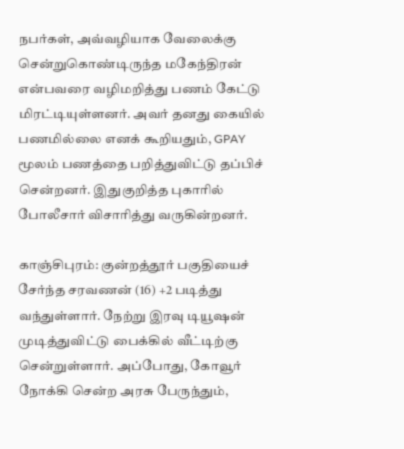நபர்கள், அவ்வழியாக வேலைக்கு சென்றுகொண்டிருந்த மகேந்திரன் என்பவரை வழிமறித்து பணம் கேட்டு மிரட்டியுள்ளனர். அவர் தனது கையில் பணமில்லை எனக் கூறியதும், GPAY மூலம் பணத்தை பறித்துவிட்டு தப்பிச் சென்றனர். இதுகுறித்த புகாரில் போலீசார் விசாரித்து வருகின்றனர்.

காஞ்சிபுரம்: குன்றத்தூர் பகுதியைச் சேர்ந்த சரவணன் (16) +2 படித்து வந்துள்ளார். நேற்று இரவு டியூஷன் முடித்துவிட்டு பைக்கில் வீட்டிற்கு சென்றுள்ளார். அப்போது, கோவூர் நோக்கி சென்ற அரசு பேருந்தும்,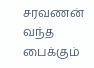சரவணன் வந்த பைக்கும்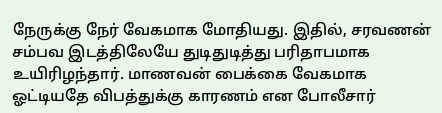நேருக்கு நேர் வேகமாக மோதியது. இதில், சரவணன் சம்பவ இடத்திலேயே துடிதுடித்து பரிதாபமாக உயிரிழந்தார். மாணவன் பைக்கை வேகமாக ஓட்டியதே விபத்துக்கு காரணம் என போலீசார்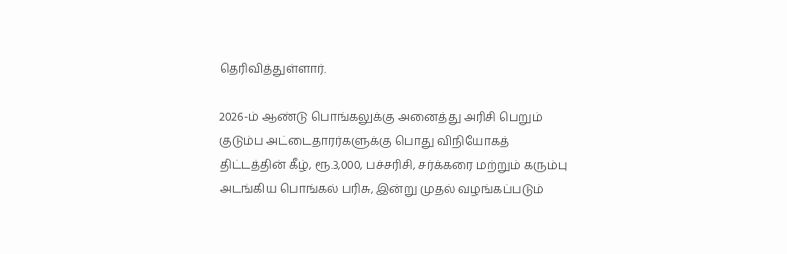தெரிவித்துள்ளார்.

2026-ம் ஆண்டு பொங்கலுக்கு அனைத்து அரிசி பெறும் குடும்ப அட்டைதாரர்களுக்கு பொது விநியோகத் திட்டத்தின் கீழ், ரூ.3,000, பச்சரிசி, சர்க்கரை மற்றும் கரும்பு அடங்கிய பொங்கல் பரிசு, இன்று முதல் வழங்கப்படும்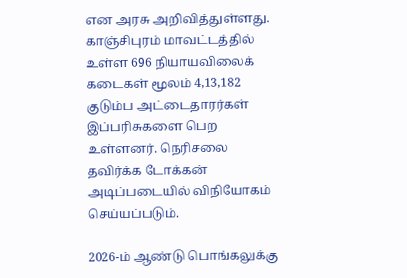என அரசு அறிவித்துள்ளது. காஞ்சிபுரம் மாவட்டத்தில் உள்ள 696 நியாயவிலைக் கடைகள் மூலம் 4,13,182 குடும்ப அட்டைதாரர்கள் இப்பரிசுகளை பெற உள்ளனர். நெரிசலை தவிர்க்க டோக்கன் அடிப்படையில் விநியோகம் செய்யப்படும்.

2026-ம் ஆண்டு பொங்கலுக்கு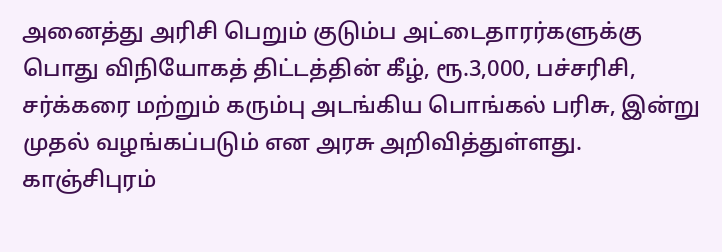அனைத்து அரிசி பெறும் குடும்ப அட்டைதாரர்களுக்கு பொது விநியோகத் திட்டத்தின் கீழ், ரூ.3,000, பச்சரிசி, சர்க்கரை மற்றும் கரும்பு அடங்கிய பொங்கல் பரிசு, இன்று முதல் வழங்கப்படும் என அரசு அறிவித்துள்ளது. காஞ்சிபுரம்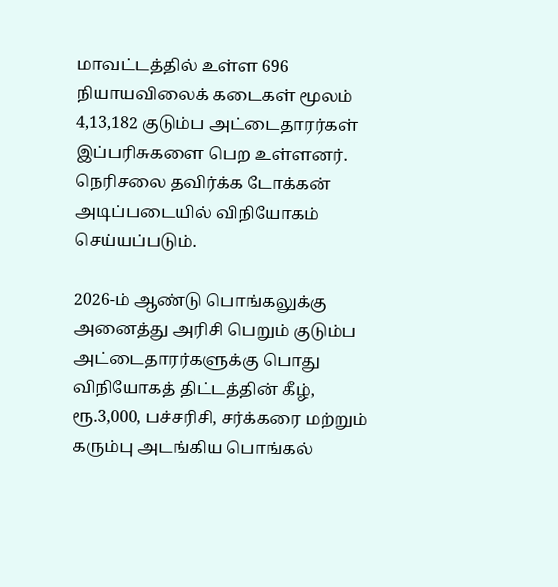மாவட்டத்தில் உள்ள 696 நியாயவிலைக் கடைகள் மூலம் 4,13,182 குடும்ப அட்டைதாரர்கள் இப்பரிசுகளை பெற உள்ளனர். நெரிசலை தவிர்க்க டோக்கன் அடிப்படையில் விநியோகம் செய்யப்படும்.

2026-ம் ஆண்டு பொங்கலுக்கு அனைத்து அரிசி பெறும் குடும்ப அட்டைதாரர்களுக்கு பொது விநியோகத் திட்டத்தின் கீழ், ரூ.3,000, பச்சரிசி, சர்க்கரை மற்றும் கரும்பு அடங்கிய பொங்கல்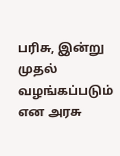பரிசு, இன்று முதல் வழங்கப்படும் என அரசு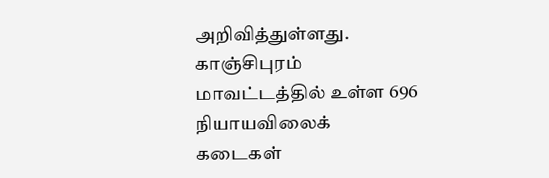அறிவித்துள்ளது. காஞ்சிபுரம் மாவட்டத்தில் உள்ள 696 நியாயவிலைக் கடைகள்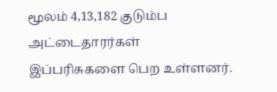மூலம் 4,13,182 குடும்ப அட்டைதாரர்கள் இப்பரிசுகளை பெற உள்ளனர்.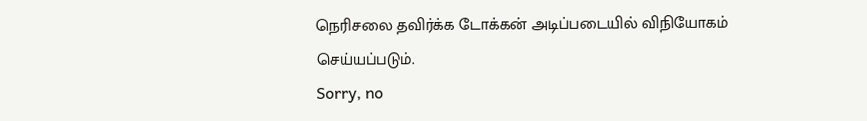நெரிசலை தவிர்க்க டோக்கன் அடிப்படையில் விநியோகம் செய்யப்படும்.
Sorry, no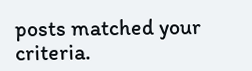posts matched your criteria.